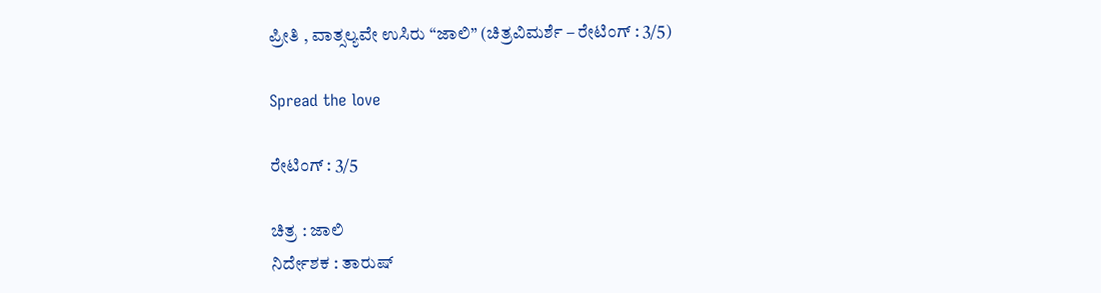ಪ್ರೀತಿ , ವಾತ್ಸಲ್ಯವೇ ಉಸಿರು “ಜಾಲಿ” (ಚಿತ್ರವಿಮರ್ಶೆ – ರೇಟಿಂಗ್ : 3/5)

Spread the love

ರೇಟಿಂಗ್ : 3/5

ಚಿತ್ರ : ಜಾಲಿ
ನಿರ್ದೇಶಕ : ತಾರುಷ್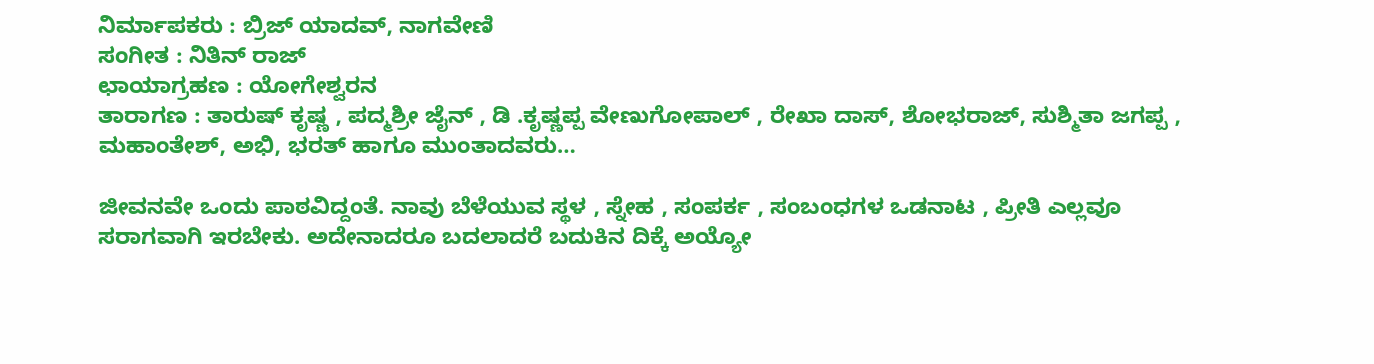ನಿರ್ಮಾಪಕರು : ಬ್ರಿಜ್ ಯಾದವ್, ನಾಗವೇಣಿ
ಸಂಗೀತ : ನಿತಿನ್ ರಾಜ್
ಛಾಯಾಗ್ರಹಣ : ಯೋಗೇಶ್ವರನ
ತಾರಾಗಣ : ತಾರುಷ್ ಕೃಷ್ಣ , ಪದ್ಮಶ್ರೀ ಜೈನ್ , ಡಿ .ಕೃಷ್ಣಪ್ಪ ವೇಣುಗೋಪಾಲ್ , ರೇಖಾ ದಾಸ್, ಶೋಭರಾಜ್, ಸುಶ್ಮಿತಾ ಜಗಪ್ಪ , ಮಹಾಂತೇಶ್, ಅಭಿ, ಭರತ್ ಹಾಗೂ ಮುಂತಾದವರು…

ಜೀವನವೇ ಒಂದು ಪಾಠವಿದ್ದಂತೆ. ನಾವು ಬೆಳೆಯುವ ಸ್ಥಳ , ಸ್ನೇಹ , ಸಂಪರ್ಕ , ಸಂಬಂಧಗಳ ಒಡನಾಟ , ಪ್ರೀತಿ ಎಲ್ಲವೂ ಸರಾಗವಾಗಿ ಇರಬೇಕು. ಅದೇನಾದರೂ ಬದಲಾದರೆ ಬದುಕಿನ ದಿಕ್ಕೆ ಅಯ್ಯೋ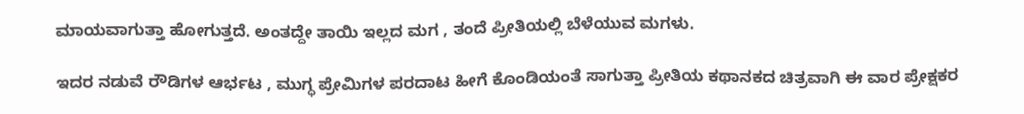ಮಾಯವಾಗುತ್ತಾ ಹೋಗುತ್ತದೆ. ಅಂತದ್ದೇ ತಾಯಿ ಇಲ್ಲದ ಮಗ , ತಂದೆ ಪ್ರೀತಿಯಲ್ಲಿ ಬೆಳೆಯುವ ಮಗಳು.

ಇದರ ನಡುವೆ ರೌಡಿಗಳ ಆರ್ಭಟ , ಮುಗ್ಧ ಪ್ರೇಮಿಗಳ ಪರದಾಟ ಹೀಗೆ ಕೊಂಡಿಯಂತೆ ಸಾಗುತ್ತಾ ಪ್ರೀತಿಯ ಕಥಾನಕದ ಚಿತ್ರವಾಗಿ ಈ ವಾರ ಪ್ರೇಕ್ಷಕರ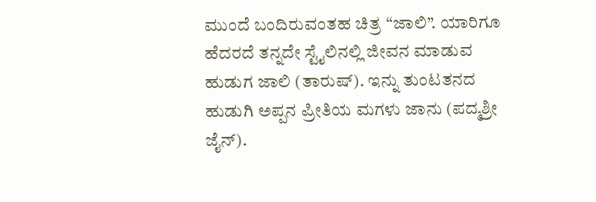ಮುಂದೆ ಬಂದಿರುವಂತಹ ಚಿತ್ರ “ಜಾಲಿ”. ಯಾರಿಗೂ ಹೆದರದೆ ತನ್ನದೇ ಸ್ಟೈಲಿನಲ್ಲಿ ಜೀವನ ಮಾಡುವ ಹುಡುಗ ಜಾಲಿ (ತಾರುಷ್). ಇನ್ನು ತುಂಟತನದ ಹುಡುಗಿ ಅಪ್ಪನ ಪ್ರೀತಿಯ ಮಗಳು ಜಾನು (ಪದ್ಮಶ್ರೀ ಜೈನ್).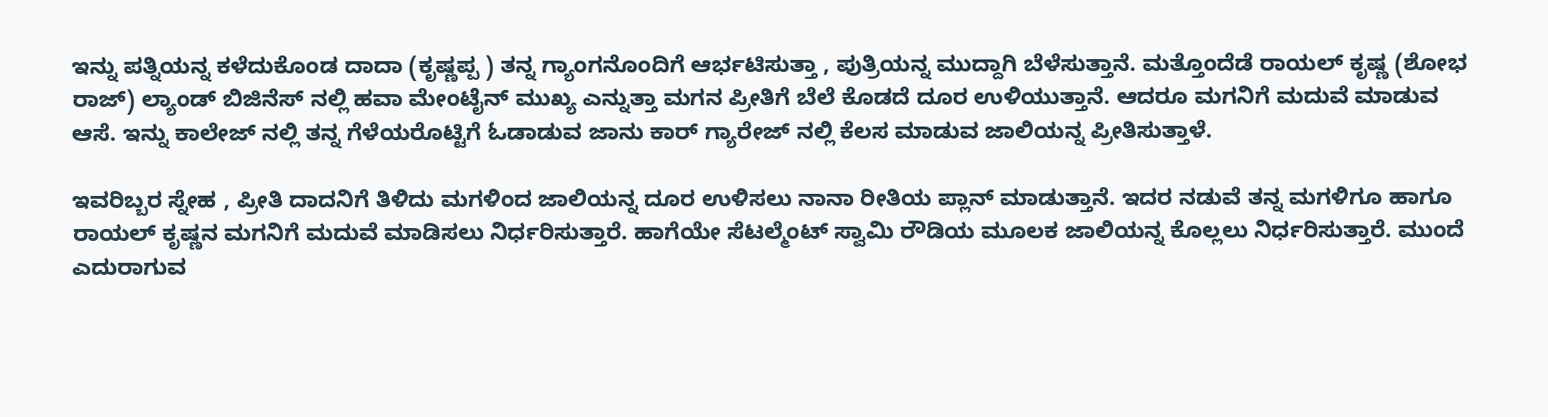ಇನ್ನು ಪತ್ನಿಯನ್ನ ಕಳೆದುಕೊಂಡ ದಾದಾ (ಕೃಷ್ಣಪ್ಪ ) ತನ್ನ ಗ್ಯಾಂಗನೊಂದಿಗೆ ಆರ್ಭಟಿಸುತ್ತಾ , ಪುತ್ರಿಯನ್ನ ಮುದ್ದಾಗಿ ಬೆಳೆಸುತ್ತಾನೆ. ಮತ್ತೊಂದೆಡೆ ರಾಯಲ್ ಕೃಷ್ಣ (ಶೋಭ ರಾಜ್) ಲ್ಯಾಂಡ್ ಬಿಜಿನೆಸ್ ನಲ್ಲಿ ಹವಾ ಮೇಂಟೈನ್ ಮುಖ್ಯ ಎನ್ನುತ್ತಾ ಮಗನ ಪ್ರೀತಿಗೆ ಬೆಲೆ ಕೊಡದೆ ದೂರ ಉಳಿಯುತ್ತಾನೆ. ಆದರೂ ಮಗನಿಗೆ ಮದುವೆ ಮಾಡುವ ಆಸೆ. ಇನ್ನು ಕಾಲೇಜ್ ನಲ್ಲಿ ತನ್ನ ಗೆಳೆಯರೊಟ್ಟಿಗೆ ಓಡಾಡುವ ಜಾನು ಕಾರ್ ಗ್ಯಾರೇಜ್ ನಲ್ಲಿ ಕೆಲಸ ಮಾಡುವ ಜಾಲಿಯನ್ನ ಪ್ರೀತಿಸುತ್ತಾಳೆ.

ಇವರಿಬ್ಬರ ಸ್ನೇಹ , ಪ್ರೀತಿ ದಾದನಿಗೆ ತಿಳಿದು ಮಗಳಿಂದ ಜಾಲಿಯನ್ನ ದೂರ ಉಳಿಸಲು ನಾನಾ ರೀತಿಯ ಪ್ಲಾನ್ ಮಾಡುತ್ತಾನೆ. ಇದರ ನಡುವೆ ತನ್ನ ಮಗಳಿಗೂ ಹಾಗೂ ರಾಯಲ್ ಕೃಷ್ಣನ ಮಗನಿಗೆ ಮದುವೆ ಮಾಡಿಸಲು ನಿರ್ಧರಿಸುತ್ತಾರೆ. ಹಾಗೆಯೇ ಸೆಟಲ್ಮೆಂಟ್ ಸ್ವಾಮಿ ರೌಡಿಯ ಮೂಲಕ ಜಾಲಿಯನ್ನ ಕೊಲ್ಲಲು ನಿರ್ಧರಿಸುತ್ತಾರೆ. ಮುಂದೆ ಎದುರಾಗುವ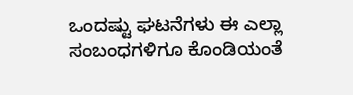ಒಂದಷ್ಟು ಘಟನೆಗಳು ಈ ಎಲ್ಲಾ ಸಂಬಂಧಗಳಿಗೂ ಕೊಂಡಿಯಂತೆ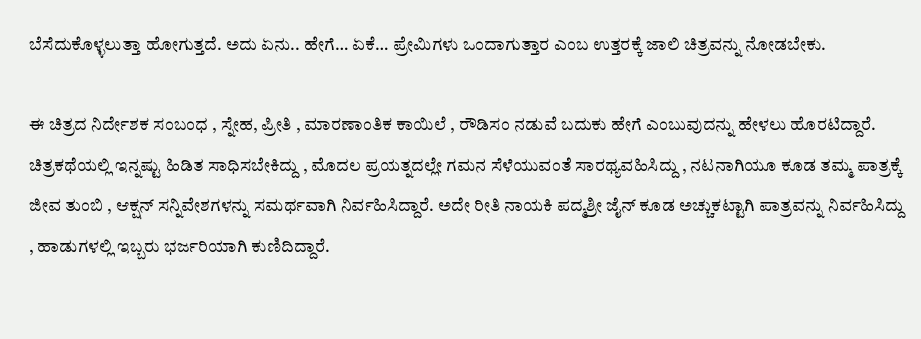ಬೆಸೆದುಕೊಳ್ಳಲುತ್ತಾ ಹೋಗುತ್ತದೆ. ಅದು ಏನು.. ಹೇಗೆ… ಏಕೆ… ಪ್ರೇಮಿಗಳು ಒಂದಾಗುತ್ತಾರ ಎಂಬ ಉತ್ತರಕ್ಕೆ ಜಾಲಿ ಚಿತ್ರವನ್ನು ನೋಡಬೇಕು.

ಈ ಚಿತ್ರದ ನಿರ್ದೇಶಕ ಸಂಬಂಧ , ಸ್ನೇಹ, ಪ್ರೀತಿ , ಮಾರಣಾಂತಿಕ ಕಾಯಿಲೆ , ರೌಡಿಸಂ ನಡುವೆ ಬದುಕು ಹೇಗೆ ಎಂಬುವುದನ್ನು ಹೇಳಲು ಹೊರಟಿದ್ದಾರೆ. ಚಿತ್ರಕಥೆಯಲ್ಲಿ ಇನ್ನಷ್ಟು ಹಿಡಿತ ಸಾಧಿಸಬೇಕಿದ್ದು , ಮೊದಲ ಪ್ರಯತ್ನದಲ್ಲೇ ಗಮನ ಸೆಳೆಯುವಂತೆ ಸಾರಥ್ಯವಹಿಸಿದ್ದು , ನಟನಾಗಿಯೂ ಕೂಡ ತಮ್ಮ ಪಾತ್ರಕ್ಕೆ ಜೀವ ತುಂಬಿ , ಆಕ್ಷನ್ ಸನ್ನಿವೇಶಗಳನ್ನು ಸಮರ್ಥವಾಗಿ ನಿರ್ವಹಿಸಿದ್ದಾರೆ. ಅದೇ ರೀತಿ ನಾಯಕಿ ಪದ್ಮಶ್ರೀ ಜೈನ್ ಕೂಡ ಅಚ್ಚುಕಟ್ಟಾಗಿ ಪಾತ್ರವನ್ನು ನಿರ್ವಹಿಸಿದ್ದು , ಹಾಡುಗಳಲ್ಲಿ ಇಬ್ಬರು ಭರ್ಜರಿಯಾಗಿ ಕುಣಿದಿದ್ದಾರೆ.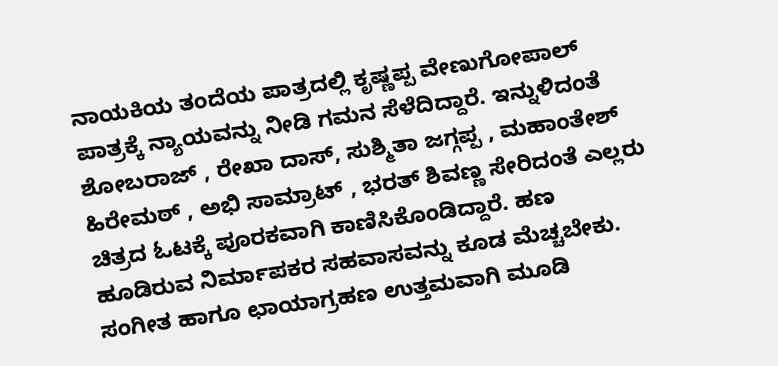ನಾಯಕಿಯ ತಂದೆಯ ಪಾತ್ರದಲ್ಲಿ ಕೃಷ್ಣಪ್ಪ ವೇಣುಗೋಪಾಲ್ ಪಾತ್ರಕ್ಕೆ ನ್ಯಾಯವನ್ನು ನೀಡಿ ಗಮನ ಸೆಳೆದಿದ್ದಾರೆ. ಇನ್ನುಳಿದಂತೆ ಶೋಬರಾಜ್ , ರೇಖಾ ದಾಸ್, ಸುಶ್ಮಿತಾ ಜಗ್ಗಪ್ಪ , ಮಹಾಂತೇಶ್ ಹಿರೇಮಠ್ , ಅಭಿ ಸಾಮ್ರಾಟ್ , ಭರತ್ ಶಿವಣ್ಣ ಸೇರಿದಂತೆ ಎಲ್ಲರು ಚಿತ್ರದ ಓಟಕ್ಕೆ ಪೂರಕವಾಗಿ ಕಾಣಿಸಿಕೊಂಡಿದ್ದಾರೆ. ಹಣ ಹೂಡಿರುವ ನಿರ್ಮಾಪಕರ ಸಹವಾಸವನ್ನು ಕೂಡ ಮೆಚ್ಚಬೇಕು. ಸಂಗೀತ ಹಾಗೂ ಛಾಯಾಗ್ರಹಣ ಉತ್ತಮವಾಗಿ ಮೂಡಿ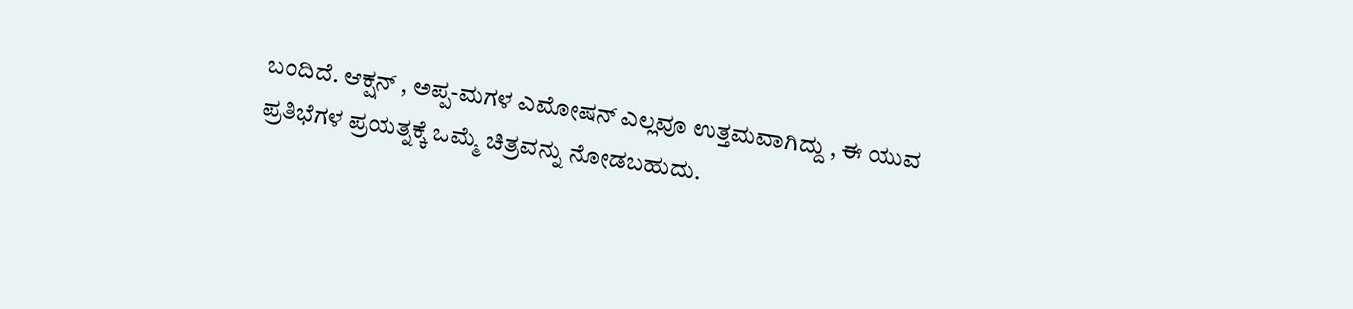ಬಂದಿದೆ. ಆಕ್ಷನ್ , ಅಪ್ಪ-ಮಗಳ ಎಮೋಷನ್ ಎಲ್ಲವೂ ಉತ್ತಮವಾಗಿದ್ದು , ಈ ಯುವ ಪ್ರತಿಭೆಗಳ ಪ್ರಯತ್ನಕ್ಕೆ ಒಮ್ಮೆ ಚಿತ್ರವನ್ನು ನೋಡಬಹುದು.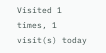Visited 1 times, 1 visit(s) today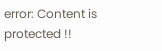error: Content is protected !!